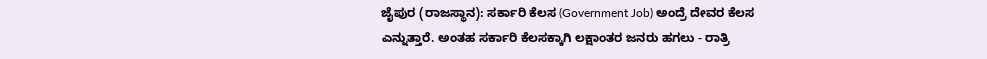ಜೈಪುರ (ರಾಜಸ್ಥಾನ): ಸರ್ಕಾರಿ ಕೆಲಸ (Government Job) ಅಂದ್ರೆ ದೇವರ ಕೆಲಸ ಎನ್ನುತ್ತಾರೆ. ಅಂತಹ ಸರ್ಕಾರಿ ಕೆಲಸಕ್ಕಾಗಿ ಲಕ್ಷಾಂತರ ಜನರು ಹಗಲು - ರಾತ್ರಿ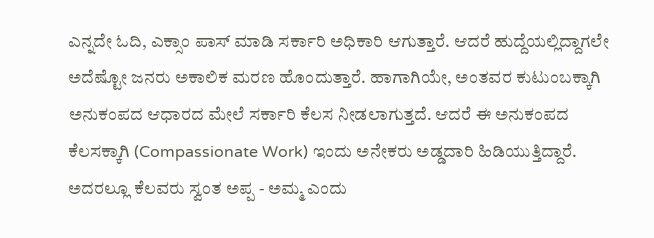ಎನ್ನದೇ ಓದಿ, ಎಕ್ಸಾಂ ಪಾಸ್ ಮಾಡಿ ಸರ್ಕಾರಿ ಅಧಿಕಾರಿ ಆಗುತ್ತಾರೆ. ಆದರೆ ಹುದ್ದೆಯಲ್ಲಿದ್ದಾಗಲೇ ಅದೆಷ್ಟೋ ಜನರು ಅಕಾಲಿಕ ಮರಣ ಹೊಂದುತ್ತಾರೆ. ಹಾಗಾಗಿಯೇ, ಅಂತವರ ಕುಟುಂಬಕ್ಕಾಗಿ ಅನುಕಂಪದ ಆಧಾರದ ಮೇಲೆ ಸರ್ಕಾರಿ ಕೆಲಸ ನೀಡಲಾಗುತ್ತದೆ. ಆದರೆ ಈ ಅನುಕಂಪದ ಕೆಲಸಕ್ಕಾಗಿ (Compassionate Work) ಇಂದು ಅನೇಕರು ಅಡ್ಡದಾರಿ ಹಿಡಿಯುತ್ತಿದ್ದಾರೆ. ಅದರಲ್ಲೂ ಕೆಲವರು ಸ್ವಂತ ಅಪ್ಪ - ಅಮ್ಮ ಎಂದು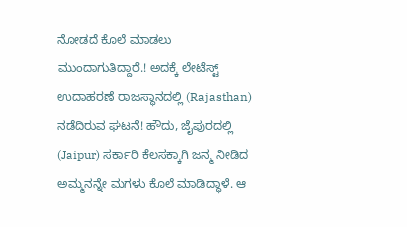ನೋಡದೆ ಕೊಲೆ ಮಾಡಲು ಮುಂದಾಗುತಿದ್ದಾರೆ.! ಅದಕ್ಕೆ ಲೇಟೆಸ್ಟ್ ಉದಾಹರಣೆ ರಾಜಸ್ಥಾನದಲ್ಲಿ (Rajasthan) ನಡೆದಿರುವ ಘಟನೆ! ಹೌದು, ಜೈಪುರದಲ್ಲಿ (Jaipur) ಸರ್ಕಾರಿ ಕೆಲಸಕ್ಕಾಗಿ ಜನ್ಮ ನೀಡಿದ ಅಮ್ಮನನ್ನೇ ಮಗಳು ಕೊಲೆ ಮಾಡಿದ್ಧಾಳೆ. ಆ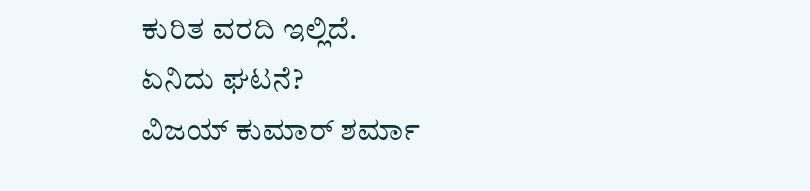ಕುರಿತ ವರದಿ ಇಲ್ಲಿದೆ.
ಏನಿದು ಘಟನೆ?
ವಿಜಯ್ ಕುಮಾರ್ ಶರ್ಮಾ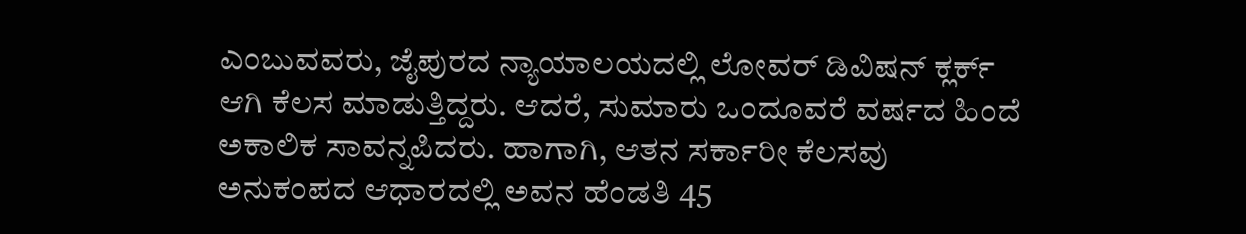ಎಂಬುವವರು, ಜೈಪುರದ ನ್ಯಾಯಾಲಯದಲ್ಲಿ ಲೋವರ್ ಡಿವಿಷನ್ ಕ್ಲರ್ಕ್ ಆಗಿ ಕೆಲಸ ಮಾಡುತ್ತಿದ್ದರು. ಆದರೆ, ಸುಮಾರು ಒಂದೂವರೆ ವರ್ಷದ ಹಿಂದೆ ಅಕಾಲಿಕ ಸಾವನ್ನಪಿದರು. ಹಾಗಾಗಿ, ಆತನ ಸರ್ಕಾರೀ ಕೆಲಸವು ಅನುಕಂಪದ ಆಧಾರದಲ್ಲಿ ಅವನ ಹೆಂಡತಿ 45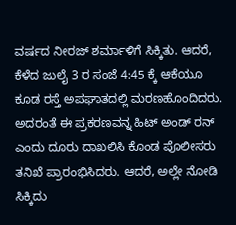ವರ್ಷದ ನೀರಜ್ ಶರ್ಮಾಳಿಗೆ ಸಿಕ್ಕಿತು. ಆದರೆ, ಕೆಳೆದ ಜುಲೈ 3 ರ ಸಂಜೆ 4:45 ಕ್ಕೆ ಆಕೆಯೂ ಕೂಡ ರಸ್ತೆ ಅಪಘಾತದಲ್ಲಿ ಮರಣಹೊಂದಿದರು. ಅದರಂತೆ ಈ ಪ್ರಕರಣವನ್ನ ಹಿಟ್ ಅಂಡ್ ರನ್ ಎಂದು ದೂರು ದಾಖಲಿಸಿ ಕೊಂಡ ಪೊಲೀಸರು ತನಿಖೆ ಪ್ರಾರಂಭಿಸಿದರು. ಆದರೆ, ಅಲ್ಲೇ ನೋಡಿ ಸಿಕ್ಕಿದು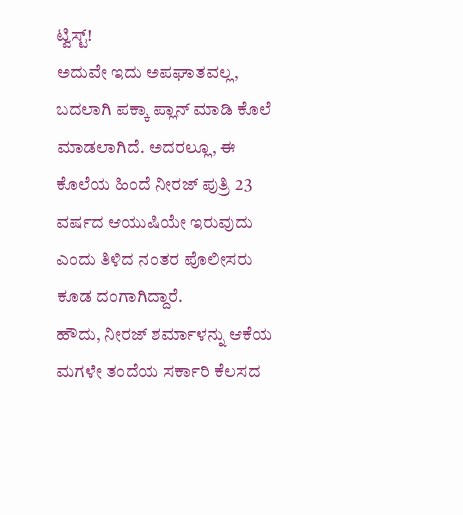ಟ್ವಿಸ್ಟ್!
ಅದುವೇ ಇದು ಅಪಘಾತವಲ್ಲ, ಬದಲಾಗಿ ಪಕ್ಕಾ ಪ್ಲಾನ್ ಮಾಡಿ ಕೊಲೆ ಮಾಡಲಾಗಿದೆ. ಅದರಲ್ಲೂ, ಈ ಕೊಲೆಯ ಹಿಂದೆ ನೀರಜ್ ಪುತ್ರಿ 23 ವರ್ಷದ ಆಯುಷಿಯೇ ಇರುವುದು ಎಂದು ತಿಳಿದ ನಂತರ ಪೊಲೀಸರು ಕೂಡ ದಂಗಾಗಿದ್ದಾರೆ.
ಹೌದು, ನೀರಜ್ ಶರ್ಮಾಳನ್ನು ಆಕೆಯ ಮಗಳೇ ತಂದೆಯ ಸರ್ಕಾರಿ ಕೆಲಸದ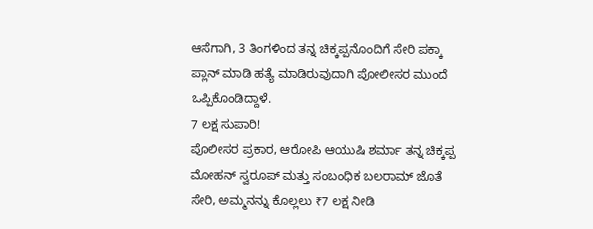ಆಸೆಗಾಗಿ, 3 ತಿಂಗಳಿಂದ ತನ್ನ ಚಿಕ್ಕಪ್ಪನೊಂದಿಗೆ ಸೇರಿ ಪಕ್ಕಾ ಪ್ಲಾನ್ ಮಾಡಿ ಹತ್ಯೆ ಮಾಡಿರುವುದಾಗಿ ಪೋಲೀಸರ ಮುಂದೆ ಒಪ್ಪಿಕೊಂಡಿದ್ದಾಳೆ.
7 ಲಕ್ಷ ಸುಪಾರಿ!
ಪೊಲೀಸರ ಪ್ರಕಾರ, ಆರೋಪಿ ಆಯುಷಿ ಶರ್ಮಾ ತನ್ನ ಚಿಕ್ಕಪ್ಪ ಮೋಹನ್ ಸ್ವರೂಪ್ ಮತ್ತು ಸಂಬಂಧಿಕ ಬಲರಾಮ್ ಜೊತೆ ಸೇರಿ, ಅಮ್ಮನನ್ನು ಕೊಲ್ಲಲು ₹7 ಲಕ್ಷ ನೀಡಿ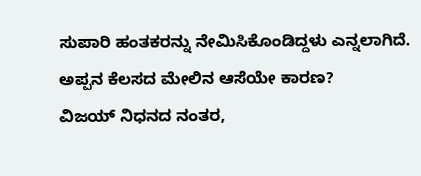ಸುಪಾರಿ ಹಂತಕರನ್ನು ನೇಮಿಸಿಕೊಂಡಿದ್ದಳು ಎನ್ನಲಾಗಿದೆ.
ಅಪ್ಪನ ಕೆಲಸದ ಮೇಲಿನ ಆಸೆಯೇ ಕಾರಣ?
ವಿಜಯ್ ನಿಧನದ ನಂತರ,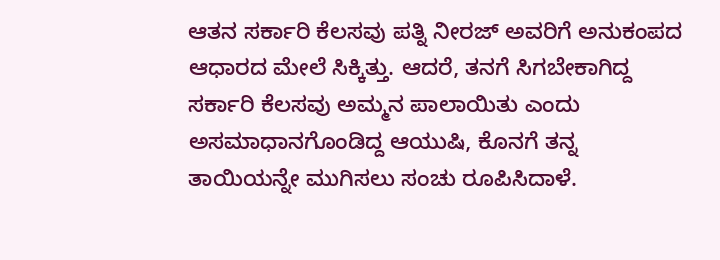ಆತನ ಸರ್ಕಾರಿ ಕೆಲಸವು ಪತ್ನಿ ನೀರಜ್ ಅವರಿಗೆ ಅನುಕಂಪದ ಆಧಾರದ ಮೇಲೆ ಸಿಕ್ಕಿತ್ತು. ಆದರೆ, ತನಗೆ ಸಿಗಬೇಕಾಗಿದ್ದ ಸರ್ಕಾರಿ ಕೆಲಸವು ಅಮ್ಮನ ಪಾಲಾಯಿತು ಎಂದು ಅಸಮಾಧಾನಗೊಂಡಿದ್ದ ಆಯುಷಿ, ಕೊನಗೆ ತನ್ನ ತಾಯಿಯನ್ನೇ ಮುಗಿಸಲು ಸಂಚು ರೂಪಿಸಿದಾಳೆ.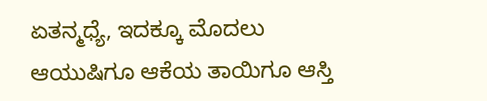ಏತನ್ಮಧ್ಯೆ, ಇದಕ್ಕೂ ಮೊದಲು ಆಯುಷಿಗೂ ಆಕೆಯ ತಾಯಿಗೂ ಆಸ್ತಿ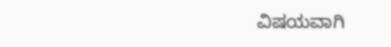ವಿಷಯವಾಗಿ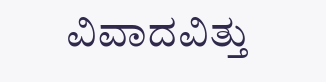ವಿವಾದವಿತ್ತು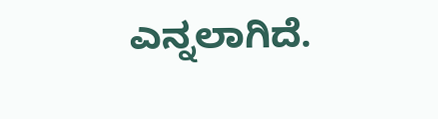ಎನ್ನಲಾಗಿದೆ.